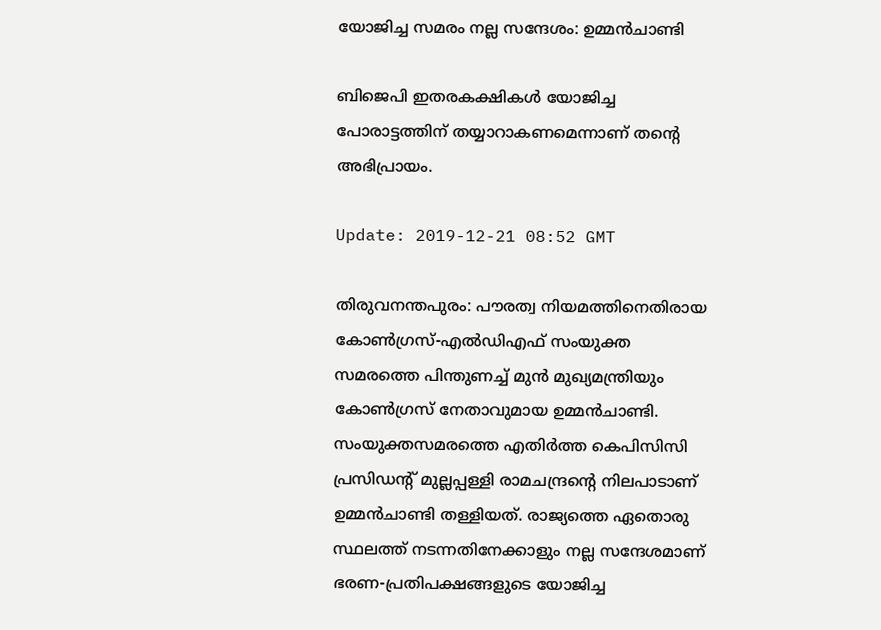യോജിച്ച സമരം നല്ല സന്ദേശം: ഉമ്മന്‍ചാണ്ടി

ബിജെപി ഇതരകക്ഷികള്‍ യോജിച്ച പോരാട്ടത്തിന് തയ്യാറാകണമെന്നാണ് തന്റെ അഭിപ്രായം.

Update: 2019-12-21 08:52 GMT

തിരുവനന്തപുരം: പൗരത്വ നിയമത്തിനെതിരായ കോണ്‍ഗ്രസ്-എല്‍ഡിഎഫ് സംയുക്ത സമരത്തെ പിന്തുണച്ച് മുൻ മുഖ്യമന്ത്രിയും കോൺഗ്രസ് നേതാവുമായ ഉമ്മന്‍ചാണ്ടി. സംയുക്തസമരത്തെ എതിര്‍ത്ത കെപിസിസി പ്രസിഡന്റ് മുല്ലപ്പള്ളി രാമചന്ദ്രന്റെ നിലപാടാണ് ഉമ്മന്‍ചാണ്ടി തള്ളിയത്. രാജ്യത്തെ ഏതൊരു സ്ഥലത്ത് നടന്നതിനേക്കാളും നല്ല സന്ദേശമാണ് ഭരണ-പ്രതിപക്ഷങ്ങളുടെ യോജിച്ച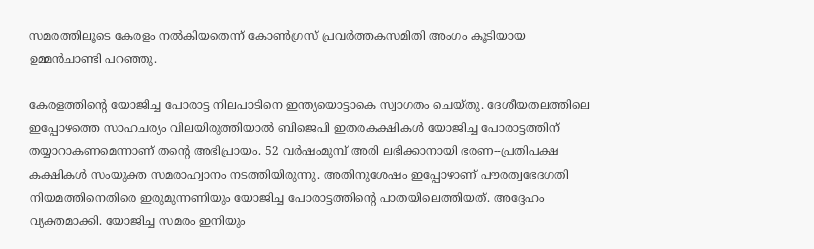സമരത്തിലൂടെ കേരളം നല്‍കിയതെന്ന് കോണ്‍ഗ്രസ് പ്രവര്‍ത്തകസമിതി അംഗം കൂടിയായ ഉമ്മന്‍ചാണ്ടി പറഞ്ഞു.

കേരളത്തിന്റെ യോജിച്ച പോരാട്ട നിലപാടിനെ ഇന്ത്യയൊട്ടാകെ സ്വാഗതം ചെയ്തു. ദേശീയതലത്തിലെ ഇപ്പോഴത്തെ സാഹചര്യം വിലയിരുത്തിയാല്‍ ബിജെപി ഇതരകക്ഷികള്‍ യോജിച്ച പോരാട്ടത്തിന് തയ്യാറാകണമെന്നാണ് തന്റെ അഭിപ്രായം. 52 വര്‍ഷംമുമ്പ് അരി ലഭിക്കാനായി ഭരണ--പ്രതിപക്ഷ കക്ഷികള്‍ സംയുക്ത സമരാഹ്വാനം നടത്തിയിരുന്നു. അതിനുശേഷം ഇപ്പോഴാണ് പൗരത്വഭേദഗതി നിയമത്തിനെതിരെ ഇരുമുന്നണിയും യോജിച്ച പോരാട്ടത്തിന്റെ പാതയിലെത്തിയത്. അദ്ദേഹം വ്യക്തമാക്കി. യോജിച്ച സമരം ഇനിയും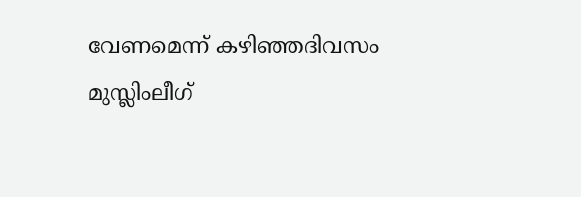വേണമെന്ന് കഴിഞ്ഞദിവസം മുസ്ലിംലീഗ്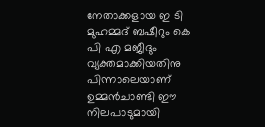നേതാക്കളായ ഇ ടി മുഹമ്മദ് ബഷീറും കെ പി എ മജീദും വ്യക്തമാക്കിയതിനു പിന്നാലെയാണ് ഉമ്മന്‍ചാണ്ടി ഈ നിലപാടുമായി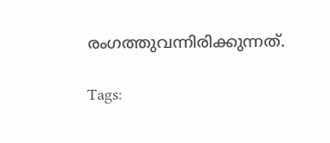രംഗത്തുവന്നിരിക്കുന്നത്.

Tags: